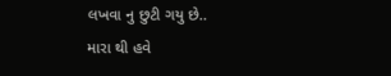લખવા નુ છુટી ગયુ છે..
મારા થી હવે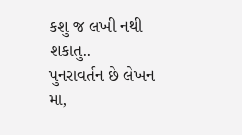કશુ જ લખી નથી શકાતુ..
પુનરાવર્તન છે લેખન મા,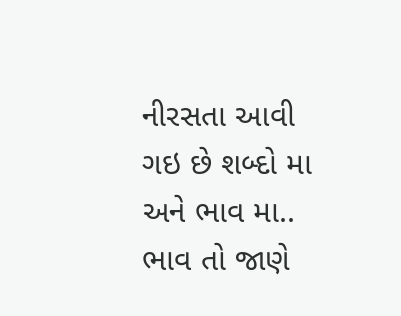નીરસતા આવી ગઇ છે શબ્દો મા અને ભાવ મા..
ભાવ તો જાણે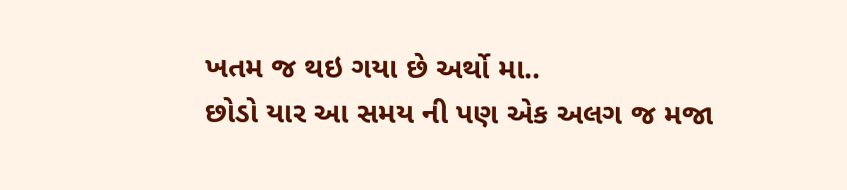ખતમ જ થઇ ગયા છે અર્થો મા..
છોડો યાર આ સમય ની પણ એક અલગ જ મજા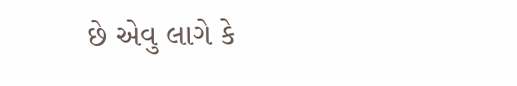છે એવુ લાગે કે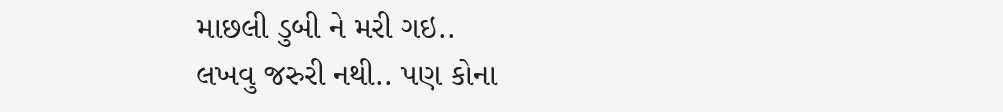માછલી ડુબી ને મરી ગઇ..
લખવુ જરુરી નથી.. પણ કોના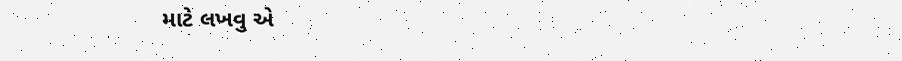માટે લખવુ એ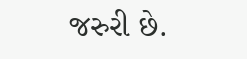જરુરી છે.